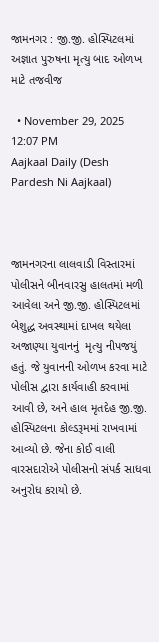જામનગર : જી.જી. હોસ્પિટલમાં અજ્ઞાત પુરુષના મૃત્યુ બાદ ઓળખ માટે તજવીજ

  • November 29, 2025 12:07 PM
Aajkaal Daily (Desh Pardesh Ni Aajkaal)



જામનગરના લાલવાડી વિસ્તારમાં પોલીસને બીનવારસુ હાલતમાં મળી આવેલા અને જી.જી. હોસ્પિટલમાં બેશુદ્ધ અવસ્થામાં દાખલ થયેલા અજાણ્યા યુવાનનું  મૃત્યુ નીપજયું હતું. જે યુવાનની ઓળખ કરવા માટે પોલીસ દ્વારા કાર્યવાહી કરવામાં આવી છે, અને હાલ મૃતદેહ જી.જી. હોસ્પિટલના કોલ્ડરૂમમાં રાખવામાં આવ્યો છે. જેના કોઈ વાલી વારસદારોએ પોલીસનો સંપર્ક સાધવા અનુરોધ કરાયો છે.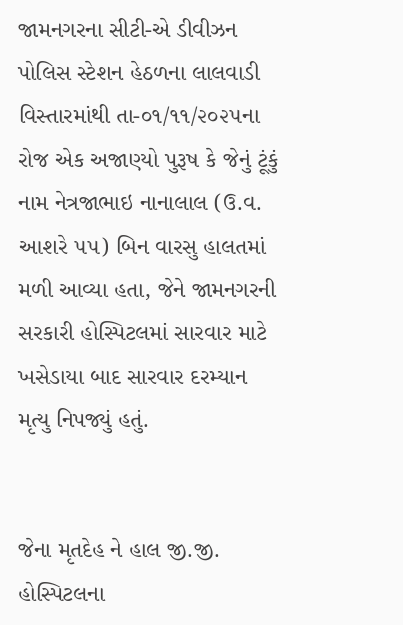જામનગરના સીટી-એ ડીવીઝન પોલિસ સ્ટેશન હેઠળના લાલવાડી વિસ્તારમાંથી તા-૦૧/૧૧/૨૦૨૫ના રોજ એક અજાણ્યો પુરૂષ કે જેનું ટૂંકું નામ નેત્રજાભાઇ નાનાલાલ (ઉ.વ. આશરે ૫૫) બિન વારસુ હાલતમાં મળી આવ્યા હતા, જેને જામનગરની સરકારી હોસ્પિટલમાં સારવાર માટે ખસેડાયા બાદ સારવાર દરમ્યાન મૃત્યુ નિપજ્યું હતું.


જેના મૃતદેહ ને હાલ જી.જી. હોસ્પિટલના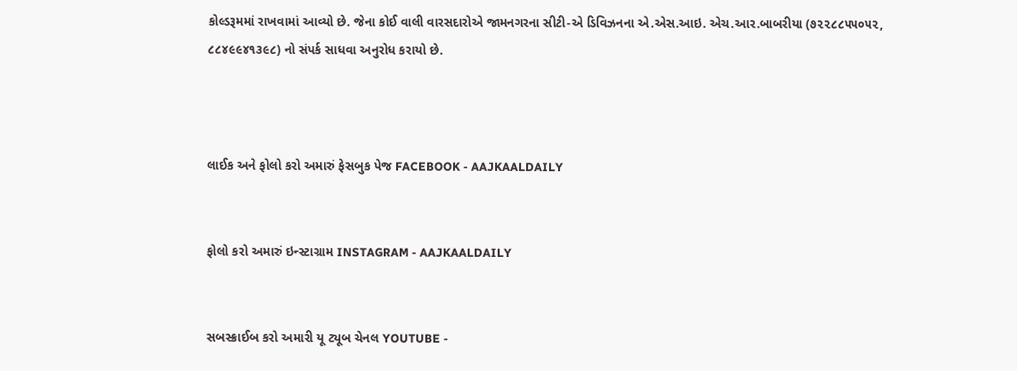કોલ્ડરૂમમાં રાખવામાં આવ્યો છે. જેના કોઈ વાલી વારસદારોએ જામનગરના સીટી-એ ડિવિઝનના એ.એસ.આઇ. એચ.આર.બાબરીયા (૭૨૨૮૮૫૫૦૫૨, ૮૮૪૯૯૪૧૩૯૮) નો સંપર્ક સાધવા અનુરોધ કરાયો છે.



લાઈક અને ફોલો કરો અમારું ફેસબુક પેજ FACEBOOK - AAJKAALDAILY


ફોલો કરો અમારું ઇન્સ્ટાગ્રામ INSTAGRAM - AAJKAALDAILY


સબસ્ક્રાઈબ કરો અમારી યૂ ટ્યૂબ ચેનલ YOUTUBE -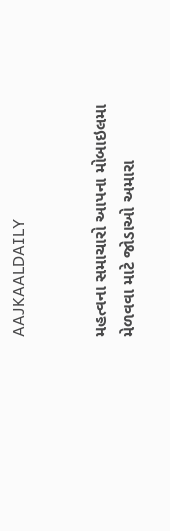AAJKAALDAILY


મહત્વના સમાચારો આપના મોબાઇલમા મેળવવા માટે જોડાઓ અમારા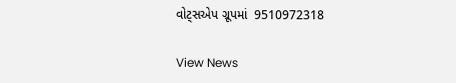વોટ્સએપ ગ્રૂપમાં  9510972318

View News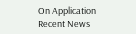On Application
Recent News